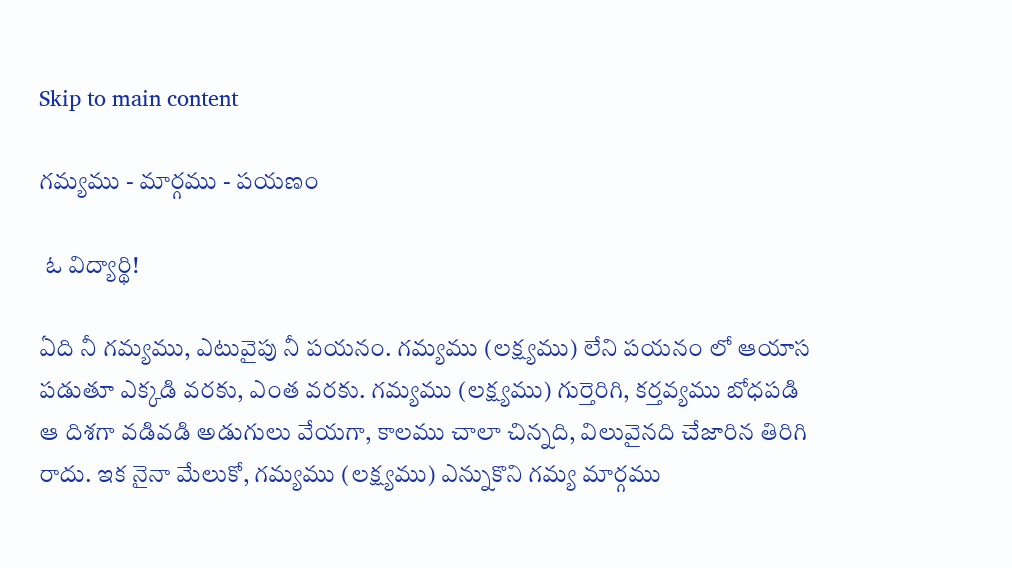Skip to main content

గమ్యము - మార్గము - పయణం

 ఓ విద్యార్థి!

ఏది నీ గమ్యము, ఎటువైపు నీ పయనం. గమ్యము (లక్ష్యము) లేని పయనం లో ఆయాస పడుతూ ఎక్కడి వరకు, ఎంత వరకు. గమ్యము (లక్ష్యము) గుర్తెరిగి, కర్తవ్యము బోధపడి ఆ దిశగా వడివడి అడుగులు వేయగా, కాలము చాలా చిన్నది, విలువైనది చేజారిన తిరిగి రాదు. ఇక నైనా మేలుకో, గమ్యము (లక్ష్యము) ఎన్నుకొని గమ్య మార్గము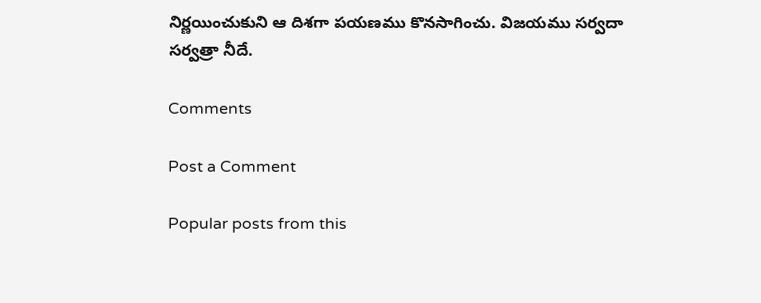నిర్ణయించుకుని ఆ దిశగా పయణము కొనసాగించు. విజయము సర్వదా సర్వత్రా నీదే.

Comments

Post a Comment

Popular posts from this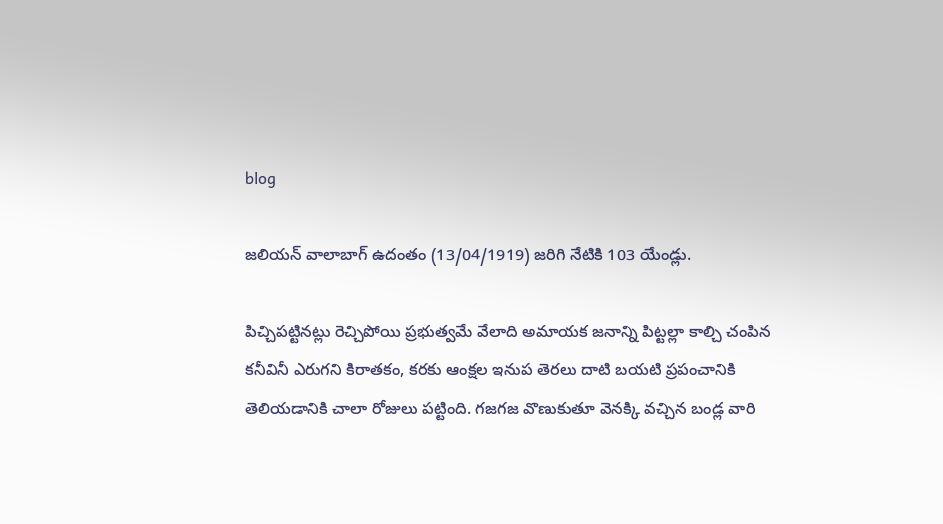blog

జలియన్ వాలాబాగ్ ఉదంతం (13/04/1919) జరిగి నేటికి 103 యేండ్లు.

పిచ్చిపట్టినట్లు రెచ్చిపోయి ప్రభుత్వమే వేలాది అమాయక జనాన్ని పిట్టల్లా కాల్చి చంపిన కనీవినీ ఎరుగని కిరాతకం, కరకు ఆంక్షల ఇనుప తెరలు దాటి బయటి ప్రపంచానికి తెలియడానికి చాలా రోజులు పట్టింది. గజగజ వొణుకుతూ వెనక్కి వచ్చిన బండ్ల వారి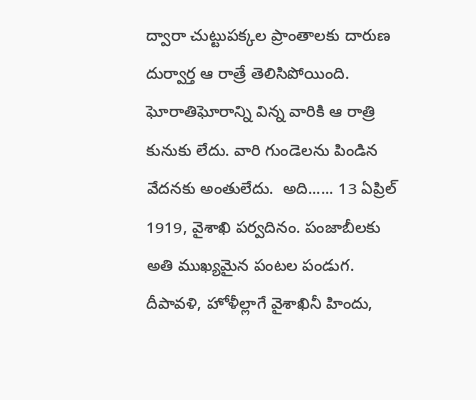ద్వారా చుట్టుపక్కల ప్రాంతాలకు దారుణ దుర్వార్త ఆ రాత్రే తెలిసిపోయింది. ఘోరాతిఘోరాన్ని విన్న వారికి ఆ రాత్రి కునుకు లేదు. వారి గుండెలను పిండిన వేదనకు అంతులేదు.  అది...... 13 ఏప్రిల్ 1919, వైశాఖి పర్వదినం. పంజాబీలకు అతి ముఖ్యమైన పంటల పండుగ. దీపావళి, హోళీల్లాగే వైశాఖినీ హిందు,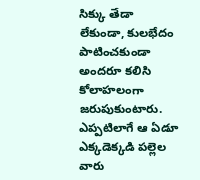సిక్కు తేడా లేకుండా, కులభేదం పాటించకుండా అందరూ కలిసి కోలాహలంగా జరుపుకుంటారు. ఎప్పటిలాగే ఆ ఏడూ ఎక్కడెక్కడి పల్లెల వారు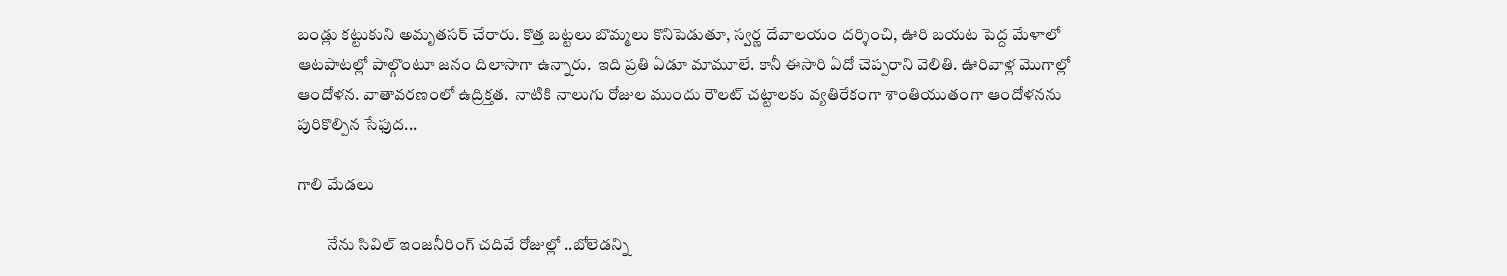బండ్లు కట్టుకుని అమృతసర్ చేరారు. కొత్త బట్టలు బొమ్మలు కొనిపెడుతూ, స్వర్ణ దేవాలయం దర్శించి, ఊరి బయట పెద్ద మేళాలో ఆటపాటల్లో పాల్గొంటూ జనం దిలాసాగా ఉన్నారు.  ఇది ప్రతి ఏడూ మామూలే. కానీ ఈసారి ఏదో చెప్పరాని వెలితి. ఊరివాళ్ల మొగాల్లో ఆందోళన. వాతావరణంలో ఉద్రిక్తత.  నాటికి నాలుగు రోజుల ముందు రౌలట్ చట్టాలకు వ్యతిరేకంగా శాంతియుతంగా ఆందోళనను పురికొల్పిన సేఫుద...

గాలి మేడలు

         నేను సివిల్ ఇంజనీరింగ్ చదివే రోజుల్లో ..బోలెడన్ని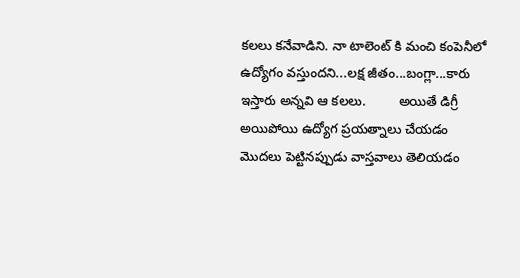కలలు కనేవాడిని. నా టాలెంట్ కి మంచి కంపెనీలో ఉద్యోగం వస్తుందని...లక్ష జీతం...బంగ్లా...కారు ఇస్తారు అన్నవి ఆ కలలు.         అయితే డిగ్రీ అయిపోయి ఉద్యోగ ప్రయత్నాలు చేయడం మొదలు పెట్టినప్పుడు వాస్తవాలు తెలియడం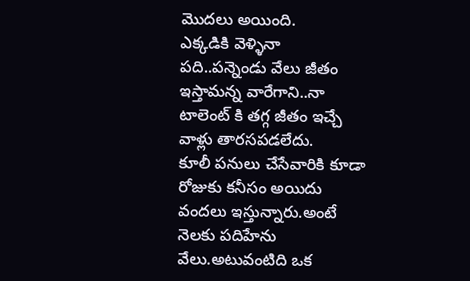మొదలు అయింది.       ఎక్కడికి వెళ్ళినా పది..పన్నెండు వేలు జీతం ఇస్తామన్న వారేగాని..నా టాలెంట్ కి తగ్గ జీతం ఇచ్చే వాళ్లు తారసపడలేదు.       కూలీ పనులు చేసేవారికి కూడా రోజుకు కనీసం అయిదు వందలు ఇస్తున్నారు.అంటే నెలకు పదిహేను వేలు.అటువంటిది ఒక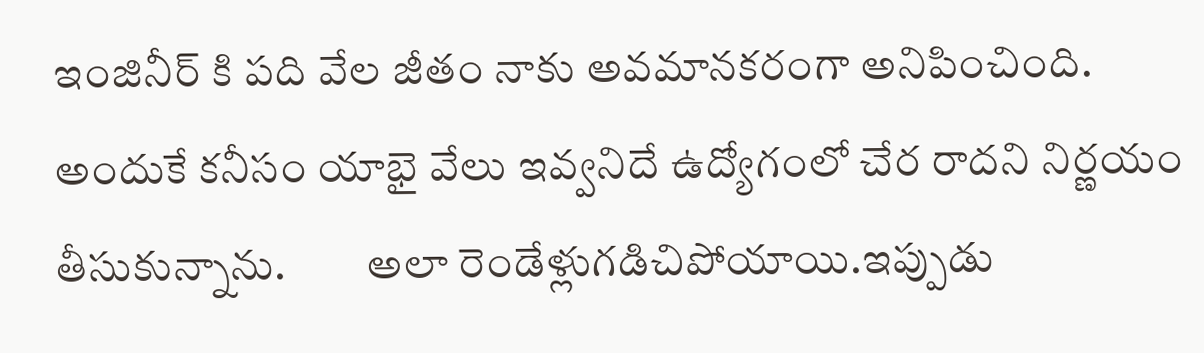ఇంజినీర్ కి పది వేల జీతం నాకు అవమానకరంగా అనిపించింది.        అందుకే కనీసం యాభై వేలు ఇవ్వనిదే ఉద్యోగంలో చేర రాదని నిర్ణయం తీసుకున్నాను.         అలా రెండేళ్లుగడిచిపోయాయి.ఇప్పుడు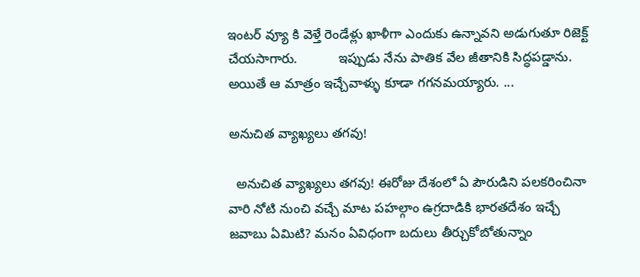ఇంటర్ వ్యూ కి వెళ్తే రెండేళ్లు ఖాళీగా ఎందుకు ఉన్నావని అడుగుతూ రిజెక్ట్ చేయసాగారు.           ఇప్పుడు నేను పాతిక వేల జీతానికి సిద్ధపడ్డాను. అయితే ఆ మాత్రం ఇచ్చేవాళ్ళు కూడా గగనమయ్యారు. ...

అనుచిత వ్యాఖ్యలు తగవు!

  అనుచిత వ్యాఖ్యలు తగవు! ఈరోజు దేశంలో ఏ పౌరుడిని పలకరించినా వారి నోటి నుంచి వచ్చే మాట పహల్గాం ఉగ్రదాడికి భారతదేశం ఇచ్చే జవాబు ఏమిటి? మనం ఏవిధంగా బదులు తీర్చుకోబోతున్నాం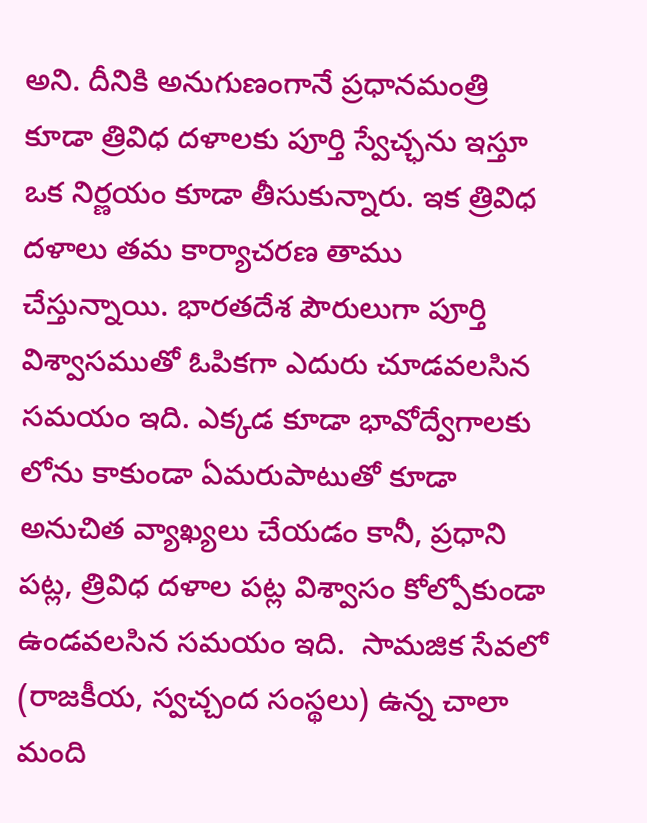అని. దీనికి అనుగుణంగానే ప్రధానమంత్రి కూడా త్రివిధ దళాలకు పూర్తి స్వేచ్ఛను ఇస్తూ ఒక నిర్ణయం కూడా తీసుకున్నారు. ఇక త్రివిధ దళాలు తమ కార్యాచరణ తాము చేస్తున్నాయి. భారతదేశ పౌరులుగా పూర్తి విశ్వాసముతో ఓపికగా ఎదురు చూడవలసిన సమయం ఇది. ఎక్కడ కూడా భావోద్వేగాలకు లోను కాకుండా ఏమరుపాటుతో కూడా  అనుచిత వ్యాఖ్యలు చేయడం కానీ, ప్రధాని పట్ల, త్రివిధ దళాల పట్ల విశ్వాసం కోల్పోకుండా ఉండవలసిన సమయం ఇది.  సామజిక సేవలో (రాజకీయ, స్వచ్చంద సంస్థలు) ఉన్న చాలా మంది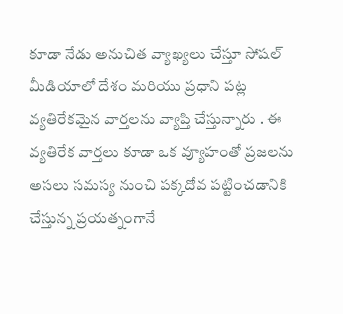కూడా నేడు అనుచిత వ్యాఖ్యలు చేస్తూ సోషల్ మీడియాలో దేశం మరియు ప్రధాని పట్ల వ్యతిరేకమైన వార్తలను వ్యాప్తి చేస్తున్నారు . ఈ వ్యతిరేక వార్తలు కూడా ఒక వ్యూహంతో ప్రజలను అసలు సమస్య నుంచి పక్కదోవ పట్టించడానికి చేస్తున్న ప్రయత్నంగానే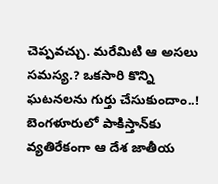చెప్పవచ్చు. మరేమిటి ఆ అసలు సమస్య.? ఒకసారి కొన్ని ఘటనలను గుర్తు చేసుకుందాం..! బెంగళూరులో పాకిస్తాన్‌కు వ్యతిరేకంగా ఆ దేశ జాతీయ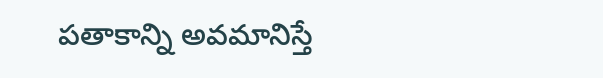పతాకాన్ని అవమానిస్తే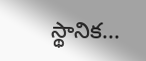స్థానిక...